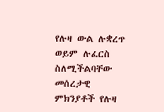የሉዛ ውል ሉቋረጥ ወይም ሉፈርስ ስለሚችልባቸው መሰረታዊ ምክንያቶች የሉዛ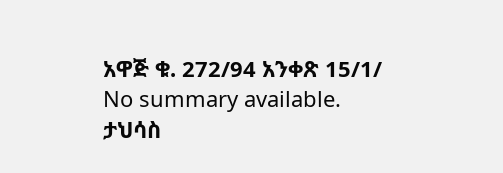አዋጅ ቁ. 272/94 አንቀጽ 15/1/
No summary available.
ታህሳስ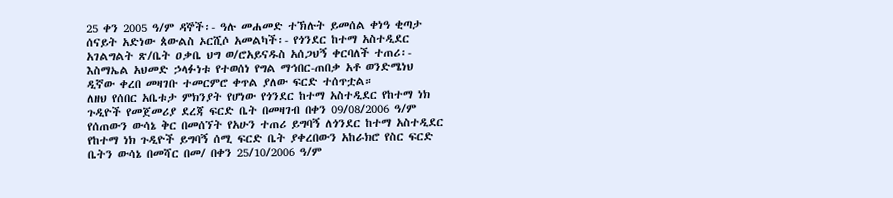25 ቀን 2005 ዓ/ም ዳኞች፡- ዓሉ መሐመድ ተኽሉት ይመሰል ቀነዓ ቂጣታ ሰናይት አድነው ጰውልስ ኦርሺሶ አመልካች፡- የጎንደር ከተማ አስተዲደር አገልግልት ጽ/ቤት ዐቃቤ ህግ ወ/ሮአይናዱስ አሰጋህኝ ቀርባለች ተጠሪ፡- እስማኤል አህመድ ኃላፉነቱ የተወሰነ የግል ማኅበር-ጠበቃ አቶ ወንድሜነህ ዲኛው ቀረበ መዛገቡ ተመርምሮ ቀጥል ያለው ፍርድ ተሰጥቷል።
ለዘህ የሰበር አቤቱታ ምክንያት የሆነው የጎንደር ከተማ አስተዲደር የከተማ ነክ ጉዲዮች የመጀመሪያ ደረጃ ፍርድ ቤት በመዛገብ በቀን 09/08/2006 ዓ/ም የሰጠውን ውሳኔ ቅር በመሰኘት የአሁን ተጠሪ ይግባኝ ለጎንደር ከተማ አስተዲደር የከተማ ነክ ጉዲዮች ይግባኝ ሰሚ ፍርድ ቤት ያቀረበውን አከራክሮ የስር ፍርድ ቤትን ውሳኔ በመሻር በመ/ በቀን 25/10/2006 ዓ/ም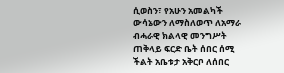ሲወስን፣ የአሁን አመልካች ውሳኔውን ለማስለወጥ ለአማራ ብሓራዊ ክልላዊ መንግሥት ጠቅላይ ፍርድ ቤት ሰበር ሰሚ ችልት አቤቱታ አቅርቦ ለሰበር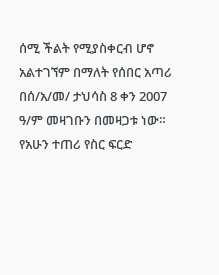ሰሚ ችልት የሚያስቀርብ ሆኖ አልተገኘም በማለት የሰበር አጣሪ በሰ/አ/መ/ ታህሳስ 8 ቀን 2007 ዓ/ም መዛገቡን በመዛጋቱ ነው።
የአሁን ተጠሪ የስር ፍርድ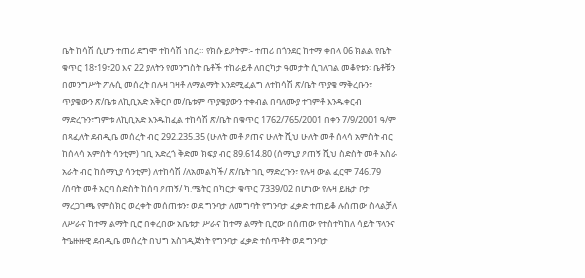ቤት ከሳሽ ሲሆን ተጠሪ ደግሞ ተከሳሽ ነበረ። የክሱ ይዖትም፡- ተጠሪ በጎንደር ከተማ ቀበላ 06 ክልል የቤት ቁጥር 18፣19፣20 እና 22 ያለትን የመንግስት ቤቶች ተከራይቶ ለበርካታ ዓመታት ሲገለገል መቆየቱን፡ ቤቶቹን በመንግሥት ፖሉሲ መሰረት በሉዛ ገዛቶ ለማልማት እንደሚፈልግ ለተከሳሽ ጽ/ቤት ጥያቄ ማቅረቡን፣ ጥያቄውን ጽ/ቤቱ ለኪቢአድ አቅርቦ መ/ቤቱም ጥያቄያውን ተቀብል በባለሙያ ተገምቶ እንዱቀርብ ማድረጉን፣ግምቱ ለኪቢአድ እንዱከፈል ተከሳሽ ጽ/ቤት በቁጥር 1762/765/2001 በቀን 7/9/2001 ዓ/ም በጻፈለት ደብዲቤ መሰረት ብር 292.235.35 (ሁለት መቶ ዖጠና ሁለት ሺህ ሁለት መቶ ሰላሳ አምስት ብር ከሰላሳ አምስት ሳንቲም) ገቢ አድረጎ ቅድመ ክፍያ ብር 89.614.80 (ሰማኒያ ዖጠኝ ሺህ ስድስት መቶ አስራ አራት ብር ከሰማኒያ ሳንቲም) ለተከሳሽ /ለአመልካች/ ጽ/ቤት ገቢ ማድረጉን፣ የሉዛ ውል ፈርሞ 746.79 /ሰባት መቶ አርባ ስድስት ከሰባ ዖጠኝ/ ካ.ሜትር በካርታ ቁጥር 7339/02 በሆነው የሉዛ ይዜታ ቦታ ማረጋገጫ የምስክር ወረቀት መሰጠቱን፣ ወደ ግንባታ ለመግባት የግንባታ ፈቃድ ተጠይቆ ሉሰጠው ስላልቻለ ለሥራና ከተማ ልማት ቢሮ በቀረበው አቤቱታ ሥራና ከተማ ልማት ቢሮው በሰጠው የተስተካከለ ሳይት ፕላንና ትዔዙዙዊ ደብዲቤ መሰረት በህግ አስገዲጅነት የግንባታ ፈቃድ ተሰጥቶት ወደ ግንባታ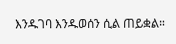እንዱገባ እንዱወሰን ሲል ጠይቋል።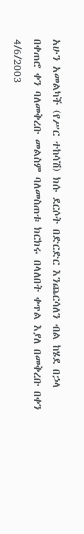አሁን አመልካች (የሥር ተከሳሽ) ክሱ ደርሶት በድርድር እንጨርሳለን ብል ከሄደ በኃላ በቀጠሮ ቀን ባለመቅረቡ መልስም ባለመስጠቱ ክርክሩ በላለበት ቀጥል እያለ በመቅረቡ በቀን 4/6/2003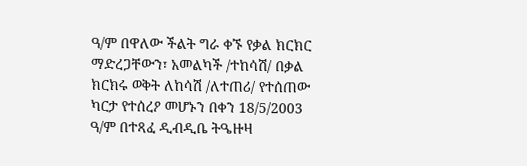ዓ/ም በዋለው ችልት ግራ ቀኙ የቃል ክርክር ማድረጋቸውን፣ አመልካች /ተከሳሽ/ በቃል ክርክሩ ወቅት ለከሳሽ /ለተጠሪ/ የተሰጠው ካርታ የተሰረዖ መሆኑን በቀን 18/5/2003 ዓ/ም በተጻፈ ዲብዲቤ ትዔዙዛ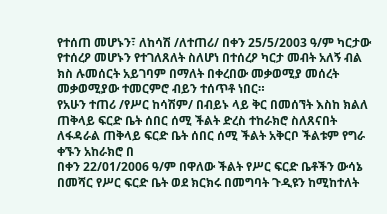የተሰጠ መሆኑን፣ ለከሳሽ /ለተጠሪ/ በቀን 25/5/2003 ዓ/ም ካርታው የተሰረዖ መሆኑን የተገለጸለት ስለሆነ በተሰረዖ ካርታ መብት አለኝ ብል ክስ ሉመሰርት አይገባም በማለት በቀረበው መቃወሚያ መሰረት መቃወሚያው ተመርምሮ ብይን ተሰጥቶ ነበር።
የአሁን ተጠሪ /የሥር ከሳሽም/ በብይኑ ላይ ቅር በመሰኘት እስከ ክልለ ጠቅላይ ፍርድ ቤት ሰበር ሰሚ ችልት ድረስ ተከራክሮ ስለጸናበት ለፋዳራል ጠቅላይ ፍርድ ቤት ሰበር ሰሚ ችልት አቅርቦ ችልቱም የግራ ቀኙን አከራክሮ በ
በቀን 22/01/2006 ዓ/ም በዋለው ችልት የሥር ፍርድ ቤቶችን ውሳኔ በመሻር የሥር ፍርድ ቤት ወደ ክርክሩ በመግባት ጉዲዩን ከሚከተለት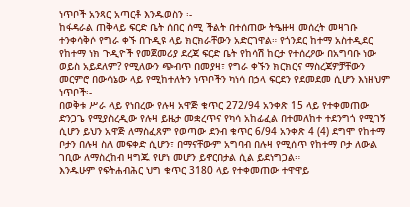ነጥቦች አንጻር አጣርቶ እንዱወስን ፡-
ከፋዳራል ጠቅላይ ፍርድ ቤት ሰበር ሰሚ ችልት በተሰጠው ትዔዙዛ መሰረት መዛገቡ ተንቀሳቅሶ የግራ ቀኙ በጉዲዩ ላይ ክርክራቸውን አድርገዋል። የጎንደር ከተማ አስተዲደር የከተማ ነክ ጉዲዮች የመጀመሪያ ደረጃ ፍርድ ቤት የከሳሽ ከርታ የተሰረዖው በአግባቡ ነው ወይስ አይደለም? የሚለውን ጭብጥ በመያዛ፣ የግራ ቀኙን ክርክርና ማስረጃዎቻቸውን መርምሮ በውሳኔው ላይ የሚከተለትን ነጥቦችን ካነሳ በኃላ ፍርደን የደመደመ ሲሆን እነዘህም ነጥቦች፡-
በወቅቱ ሥራ ላይ የነበረው የሉዛ አዋጅ ቁጥር 272/94 አንቀጽ 15 ላይ የተቀመጠው ድንጋጌ የሚያስረዲው የሉዛ ይዜታ መቋረጥና የካሳ አከፊፈል በተመለከተ ተደንግጎ የሚገኝ ሲሆን ይህን አዋጅ ለማስፈጸም የወጣው ደንብ ቁጥር 6/94 አንቀጽ 4 (4) ደግሞ የከተማ ቦታን በሉዛ ስለ መፍቀድ ሲሆን፣ በማናቸውም አግባብ በሉዛ የሚሰጥ የከተማ ቦታ ለውል ገቢው ለማስረከብ ዛግጁ የሆነ መሆን ይኖርበታል ሲል ይደነግጋል።
እንዱሁም የፍትሐብሕር ህግ ቁጥር 3180 ላይ የተቀመጠው ተዋዋይ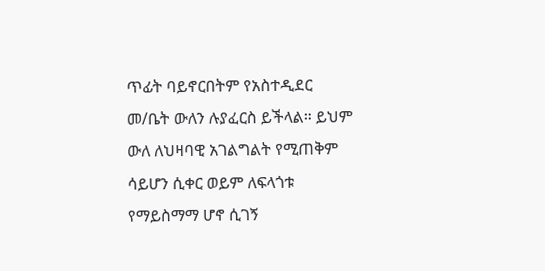ጥፊት ባይኖርበትም የአስተዲደር መ/ቤት ውለን ሉያፈርስ ይችላል። ይህም ውለ ለህዛባዊ አገልግልት የሚጠቅም ሳይሆን ሲቀር ወይም ለፍላጎቱ የማይስማማ ሆኖ ሲገኝ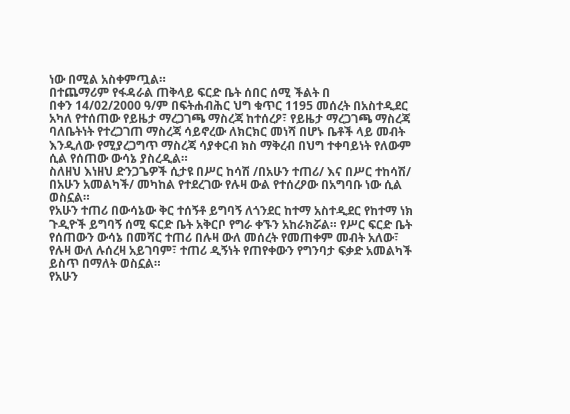ነው በሚል አስቀምጧል።
በተጨማሪም የፋዳራል ጠቅላይ ፍርድ ቤት ሰበር ሰሚ ችልት በ
በቀን 14/02/2000 ዓ/ም በፍትሐብሕር ህግ ቁጥር 1195 መሰረት በአስተዲደር አካለ የተሰጠው የይዜታ ማረጋገጫ ማስረጃ ከተሰረዖ፣ የይዜታ ማረጋገጫ ማስረጃ ባለቤትነት የተረጋገጠ ማስረጃ ሳይኖረው ለክርክር መነሻ በሆኑ ቤቶች ላይ መብት እንዲለው የሚያረጋግጥ ማስረጃ ሳያቀርብ ክስ ማቅረብ በህግ ተቀባይነት የለውም ሲል የሰጠው ውሳኔ ያስረዲል።
ስለዘህ እነዘህ ድንጋጌዎች ሲታዩ በሥር ከሳሽ /በአሁን ተጠሪ/ እና በሥር ተከሳሽ/ በአሁን አመልካች/ መካከል የተደረገው የሉዛ ውል የተሰረዖው በአግባቡ ነው ሲል ወስኗል።
የአሁን ተጠሪ በውሳኔው ቅር ተሰኝቶ ይግባኝ ለጎንደር ከተማ አስተዲደር የከተማ ነክ ጉዲዮች ይግባኝ ሰሚ ፍርድ ቤት አቅርቦ የግራ ቀኙን አከራክሯል። የሥር ፍርድ ቤት የሰጠውን ውሳኔ በመሻር ተጠሪ በሉዛ ውለ መሰረት የመጠቀም መብት አለው፣ የሉዛ ውለ ሉሰረዛ አይገባም፣ ተጠሪ ዲኝነት የጠየቀውን የግንባታ ፍቃድ አመልካች ይስጥ በማለት ወስኗል።
የአሁን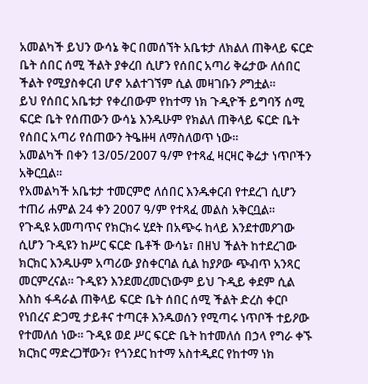አመልካች ይህን ውሳኔ ቅር በመሰኘት አቤቱታ ለክልለ ጠቅላይ ፍርድ ቤት ሰበር ሰሚ ችልት ያቀረበ ሲሆን የሰበር አጣሪ ቅሬታው ለሰበር ችልት የሚያስቀርብ ሆኖ አልተገኘም ሲል መዛገቡን ዖግቷል።
ይህ የሰበር አቤቱታ የቀረበውም የከተማ ነክ ጉዲዮች ይግባኝ ሰሚ ፍርድ ቤት የሰጠውን ውሳኔ እንዱሁም የክልለ ጠቅላይ ፍርድ ቤት የሰበር አጣሪ የሰጠውን ትዔዙዛ ለማስለወጥ ነው።
አመልካች በቀን 13/05/2007 ዓ/ም የተጻፈ ዛርዛር ቅሬታ ነጥቦችን አቅርቧል።
የአመልካች አቤቱታ ተመርምሮ ለሰበር እንዱቀርብ የተደረገ ሲሆን ተጠሪ ሐምል 24 ቀን 2007 ዓ/ም የተጻፈ መልስ አቅርቧል።
የጉዲዩ አመጣጥና የክርክሩ ሂደት በአጭሩ ከላይ እንደተመዖገው ሲሆን ጉዲዩን ከሥር ፍርድ ቤቶች ውሳኔ፣ በዘህ ችልት ከተደረገው ክርክር እንዱሁም አጣሪው ያስቀርባል ሲል ከያዖው ጭብጥ አንጻር መርምረናል። ጉዲዩን እንደመረመርነውም ይህ ጉዲይ ቀደም ሲል እስከ ፋዳራል ጠቅላይ ፍርድ ቤት ሰበር ሰሚ ችልት ድረስ ቀርቦ የነበረና ድጋሚ ታይቶና ተጣርቶ እንዱወሰን የሚጣሩ ነጥቦች ተይዖው የተመለሰ ነው። ጉዲዩ ወደ ሥር ፍርድ ቤት ከተመለሰ በኃላ የግራ ቀኙ ክርክር ማድረጋቸውን፣ የጎንደር ከተማ አስተዲደር የከተማ ነክ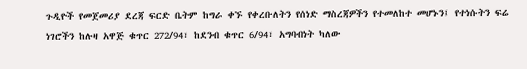ጉዲዮች የመጀመሪያ ደረጃ ፍርድ ቤትም ከግራ ቀኙ የቀረቡለትን የሰነድ ማስረጃዎችን የተመለከተ መሆኑን፤ የተነሱትን ፍሬ ነገሮችን ከሉዛ አዋጅ ቁጥር 272/94፣ ከደንብ ቁጥር 6/94፣ አግባብነት ካለው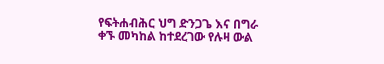የፍትሐብሕር ህግ ድንጋጌ እና በግራ ቀኙ መካከል ከተደረገው የሉዛ ውል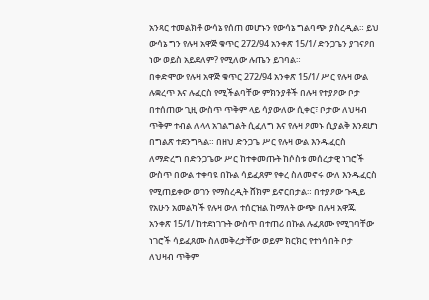አንጻር ተመልክቶ ውሳኔ የሰጠ መሆኑን የውሳኔ ግልባጭ ያስረዲል። ይህ ውሳኔ ግን የሉዛ አዋጅ ቁጥር 272/94 አንቀጽ 15/1/ ድንጋጌን ያገናዖበ ነው ወይስ አይደለም? የሚለው ሉጤን ይገባል።
በቀድሞው የሉዛ አዋጅ ቁጥር 272/94 አንቀጽ 15/1/ ሥር የሉዛ ውል ሉቋረጥ እና ሉፈርስ የሚችልባቸው ምክንያቶች በሉዛ የተያዖው ቦታ በተሰጠው ጊዚ ውስጥ ጥቅም ላይ ሳያውለው ሲቀር፣ ቦታው ለህዛብ ጥቅም ተብል ለላላ አገልግልት ሲፈለግ እና የሉዛ ዖመኑ ሲያልቅ እንደሆነ በግልጽ ተደንግጓል። በዘህ ድንጋጌ ሥር የሉዛ ውል እንዱፈርስ ለማድረግ በድንጋጌው ሥር ከተቀመጡት ከሶስቱ መሰረታዊ ነገሮች ውስጥ በውል ተቀባዩ በኩል ሳይፈጸም የቀረ ስለመኖሩ ውለ እንዱፈርስ የሚጠይቀው ወገን የማስረዲት ሸክም ይኖርበታል። በተያዖው ጉዲይ የአሁን አመልካች የሉዛ ውለ ተሰርዝል ከማለት ውጭ በሉዛ አዋጁ አንቀጽ 15/1/ ከተደነገጉት ውስጥ በተጠሪ በኩል ሉፈጸሙ የሚገባቸው ነገሮች ሳይፈጸሙ ስለመቅረታቸው ወይም ክርክር የተነሳበት ቦታ ለህዛብ ጥቅም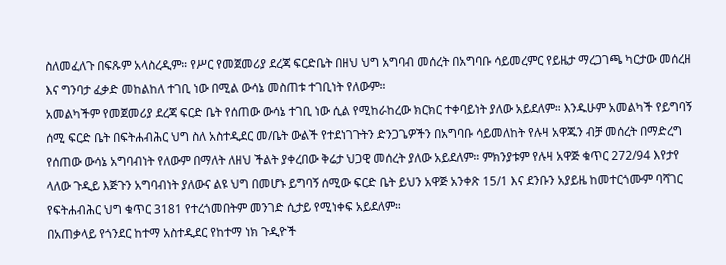ስለመፈለጉ በፍጹም አላስረዲም። የሥር የመጀመሪያ ደረጃ ፍርድቤት በዘህ ህግ አግባብ መሰረት በአግባቡ ሳይመረምር የይዜታ ማረጋገጫ ካርታው መሰረዘ እና ግንባታ ፈቃድ መከልከለ ተገቢ ነው በሚል ውሳኔ መስጠቱ ተገቢነት የለውም።
አመልካችም የመጀመሪያ ደረጃ ፍርድ ቤት የሰጠው ውሳኔ ተገቢ ነው ሲል የሚከራከረው ክርክር ተቀባይነት ያለው አይደለም። እንዱሁም አመልካች የይግባኝ ሰሚ ፍርድ ቤት በፍትሐብሕር ህግ ስለ አስተዲደር መ/ቤት ውልች የተደነገጉትን ድንጋጌዎችን በአግባቡ ሳይመለከት የሉዛ አዋጁን ብቻ መሰረት በማድረግ የሰጠው ውሳኔ አግባብነት የለውም በማለት ለዘህ ችልት ያቀረበው ቅሬታ ህጋዊ መሰረት ያለው አይደለም። ምክንያቱም የሉዛ አዋጅ ቁጥር 272/94 እየታየ ላለው ጉዲይ እጅጉን አግባብነት ያለውና ልዩ ህግ በመሆኑ ይግባኝ ሰሚው ፍርድ ቤት ይህን አዋጅ አንቀጽ 15/1 እና ደንቡን አያይዜ ከመተርጎሙም ባሻገር የፍትሐብሕር ህግ ቁጥር 3181 የተረጎመበትም መንገድ ሲታይ የሚነቀፍ አይደለም።
በአጠቃላይ የጎንደር ከተማ አስተዲደር የከተማ ነክ ጉዲዮች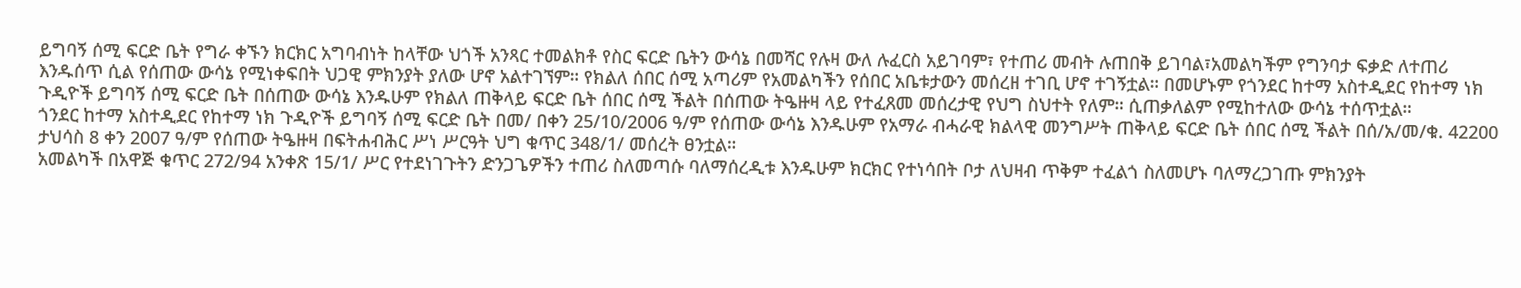ይግባኝ ሰሚ ፍርድ ቤት የግራ ቀኙን ክርክር አግባብነት ከላቸው ህጎች አንጻር ተመልክቶ የስር ፍርድ ቤትን ውሳኔ በመሻር የሉዛ ውለ ሉፈርስ አይገባም፣ የተጠሪ መብት ሉጠበቅ ይገባል፣አመልካችም የግንባታ ፍቃድ ለተጠሪ እንዱሰጥ ሲል የሰጠው ውሳኔ የሚነቀፍበት ህጋዊ ምክንያት ያለው ሆኖ አልተገኘም። የክልለ ሰበር ሰሚ አጣሪም የአመልካችን የሰበር አቤቱታውን መሰረዘ ተገቢ ሆኖ ተገኝቷል። በመሆኑም የጎንደር ከተማ አስተዲደር የከተማ ነክ ጉዲዮች ይግባኝ ሰሚ ፍርድ ቤት በሰጠው ውሳኔ እንዱሁም የክልለ ጠቅላይ ፍርድ ቤት ሰበር ሰሚ ችልት በሰጠው ትዔዙዛ ላይ የተፈጸመ መሰረታዊ የህግ ስህተት የለም። ሲጠቃለልም የሚከተለው ውሳኔ ተሰጥቷል።
ጎንደር ከተማ አስተዲደር የከተማ ነክ ጉዲዮች ይግባኝ ሰሚ ፍርድ ቤት በመ/ በቀን 25/10/2006 ዓ/ም የሰጠው ውሳኔ እንዱሁም የአማራ ብሓራዊ ክልላዊ መንግሥት ጠቅላይ ፍርድ ቤት ሰበር ሰሚ ችልት በሰ/አ/መ/ቁ. 42200 ታህሳስ 8 ቀን 2007 ዓ/ም የሰጠው ትዔዙዛ በፍትሐብሕር ሥነ ሥርዓት ህግ ቁጥር 348/1/ መሰረት ፀንቷል።
አመልካች በአዋጅ ቁጥር 272/94 አንቀጽ 15/1/ ሥር የተደነገጉትን ድንጋጌዎችን ተጠሪ ስለመጣሱ ባለማሰረዲቱ እንዱሁም ክርክር የተነሳበት ቦታ ለህዛብ ጥቅም ተፈልጎ ስለመሆኑ ባለማረጋገጡ ምክንያት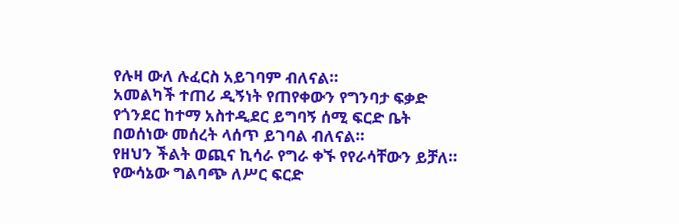የሉዛ ውለ ሉፈርስ አይገባም ብለናል።
አመልካች ተጠሪ ዲኝነት የጠየቀውን የግንባታ ፍቃድ የጎንደር ከተማ አስተዲደር ይግባኝ ሰሚ ፍርድ ቤት በወሰነው መሰረት ላሰጥ ይገባል ብለናል።
የዘህን ችልት ወጪና ኪሳራ የግራ ቀኙ የየራሳቸውን ይቻለ።
የውሳኔው ግልባጭ ለሥር ፍርድ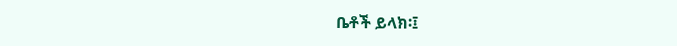ቤቶች ይላክ፡፤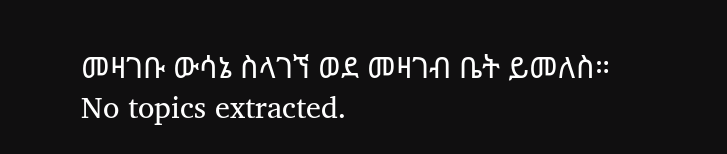መዛገቡ ውሳኔ ስላገኘ ወደ መዛገብ ቤት ይመለስ።
No topics extracted.